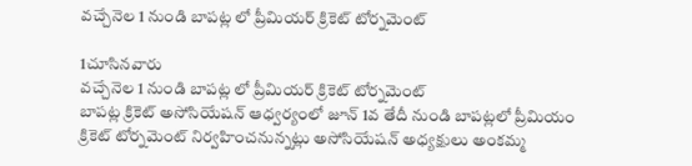వచ్చేనెల 1 నుండి బాపట్ల లో ప్రీమియర్ క్రికెట్ టోర్నమెంట్

1చూసినవారు
వచ్చేనెల 1 నుండి బాపట్ల లో ప్రీమియర్ క్రికెట్ టోర్నమెంట్
బాపట్ల క్రికెట్ అసోసియేషన్ ఆధ్వర్యంలో జూన్ 1వ తేదీ నుండి బాపట్లలో ప్రీమియం క్రికెట్ టోర్నమెంట్ నిర్వహించనున్నట్లు అసోసియేషన్ అధ్యక్షులు అంకమ్మ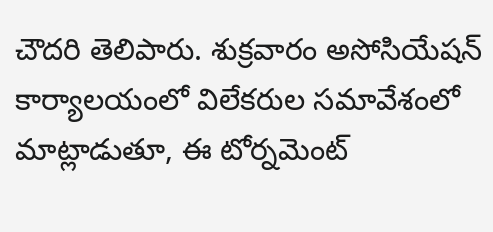చౌదరి తెలిపారు. శుక్రవారం అసోసియేషన్ కార్యాలయంలో విలేకరుల సమావేశంలో మాట్లాడుతూ, ఈ టోర్నమెంట్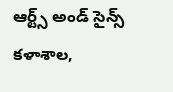ఆర్ట్స్ అండ్ సైన్స్ కళాశాల,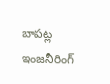బాపట్ల ఇంజనీరింగ్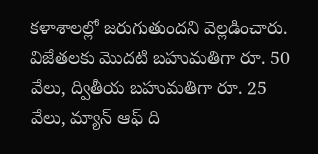కళాశాలల్లో జరుగుతుందని వెల్లడించారు. విజేతలకు మొదటి బహుమతిగా రూ. 50 వేలు, ద్వితీయ బహుమతిగా రూ. 25 వేలు, మ్యాన్ ఆఫ్ ది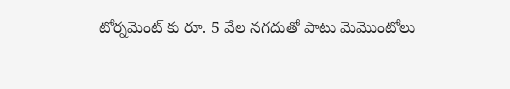టోర్నమెంట్ కు రూ. 5 వేల నగదుతో పాటు మెమొంటోలు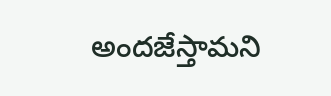అందజేస్తామని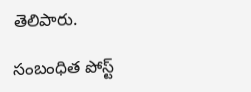తెలిపారు.

సంబంధిత పోస్ట్